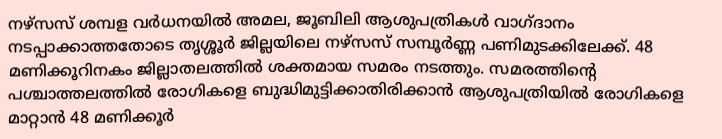നഴ്സസ് ശമ്പള വർധനയിൽ അമല, ജൂബിലി ആശുപത്രികൾ വാഗ്ദാനം നടപ്പാക്കാത്തതോടെ തൃശ്ശൂർ ജില്ലയിലെ നഴ്സസ് സമ്പൂർണ്ണ പണിമുടക്കിലേക്ക്. 48 മണിക്കൂറിനകം ജില്ലാതലത്തിൽ ശക്തമായ സമരം നടത്തും. സമരത്തിന്റെ പശ്ചാത്തലത്തിൽ രോഗികളെ ബുദ്ധിമുട്ടിക്കാതിരിക്കാൻ ആശുപത്രിയിൽ രോഗികളെ മാറ്റാൻ 48 മണിക്കൂർ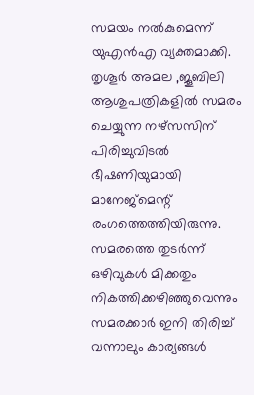സമയം നൽകുമെന്ന് യുഎൻഎ വ്യക്തമാക്കി.
തൃശൂർ അമല ,ജൂബിലി ആശുപത്രികളിൽ സമരം ചെയ്യുന്ന നഴ്സസിന് പിരിച്ചുവിടൽ ഭീഷണിയുമായി മാനേജ്മെന്റ് രംഗത്തെത്തിയിരുന്നു. സമരത്തെ തുടർന്ന് ഒഴിവുകൾ മിക്കതും നികത്തിക്കഴിഞ്ഞുവെന്നും സമരക്കാർ ഇനി തിരിച്ച് വന്നാലും കാര്യങ്ങൾ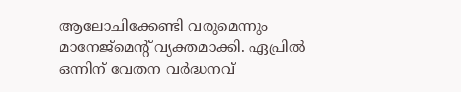ആലോചിക്കേണ്ടി വരുമെന്നും മാനേജ്മെന്റ് വ്യക്തമാക്കി. ഏപ്രിൽ ഒന്നിന് വേതന വർദ്ധനവ്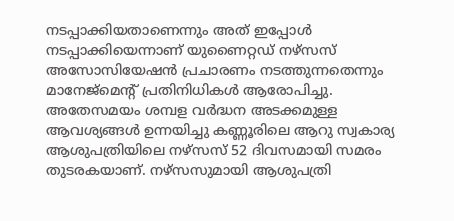നടപ്പാക്കിയതാണെന്നും അത് ഇപ്പോൾ നടപ്പാക്കിയെന്നാണ് യുണൈറ്റഡ് നഴ്സസ് അസോസിയേഷൻ പ്രചാരണം നടത്തുന്നതെന്നും മാനേജ്മെന്റ് പ്രതിനിധികൾ ആരോപിച്ചു.
അതേസമയം ശമ്പള വർദ്ധന അടക്കമുള്ള ആവശ്യങ്ങൾ ഉന്നയിച്ചു കണ്ണൂരിലെ ആറു സ്വകാര്യ ആശുപത്രിയിലെ നഴ്സസ് 52 ദിവസമായി സമരം തുടരകയാണ്. നഴ്സസുമായി ആശുപത്രി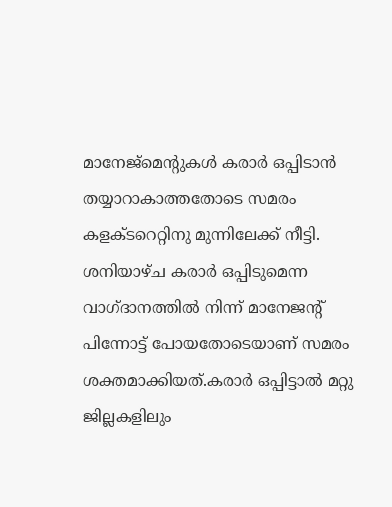മാനേജ്മെന്റുകൾ കരാർ ഒപ്പിടാൻ തയ്യാറാകാത്തതോടെ സമരം കളക്ടറെറ്റിനു മുന്നിലേക്ക് നീട്ടി. ശനിയാഴ്ച കരാർ ഒപ്പിടുമെന്ന വാഗ്ദാനത്തിൽ നിന്ന് മാനേജന്റ് പിന്നോട്ട് പോയതോടെയാണ് സമരം ശക്തമാക്കിയത്.കരാർ ഒപ്പിട്ടാൽ മറ്റു ജില്ലകളിലും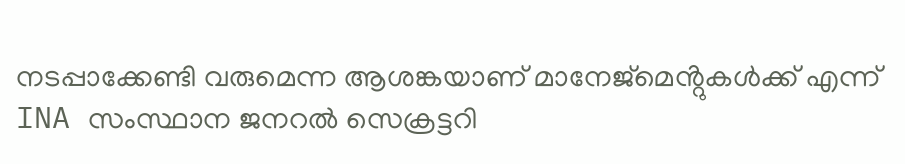നടപ്പാക്കേണ്ടി വരുമെന്ന ആശങ്കയാണ് മാനേജ്മെൻ്റുകൾക്ക് എന്ന് INA സംസ്ഥാന ജനറൽ സെക്രട്ടറി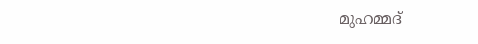മുഹമ്മദ്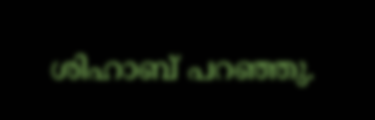ശിഹാബ് പറഞ്ഞു.